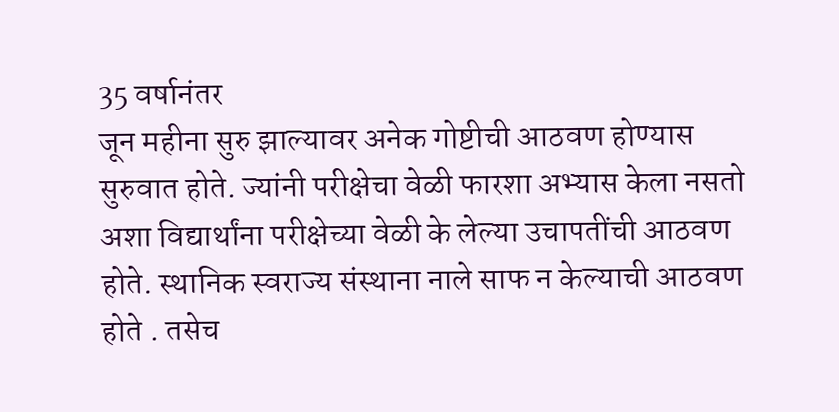35 वर्षानंतर
जून महीना सुरु झाल्यावर अनेक गोष्टीची आठवण होण्यास सुरुवात होते. ज्यांनी परीक्षेचा वेळी फारशा अभ्यास केला नसतो अशा विद्यार्थांना परीक्षेच्या वेळी के लेल्या उचापतींची आठवण होते. स्थानिक स्वराज्य संस्थाना नाले साफ न केल्याची आठवण होते . तसेच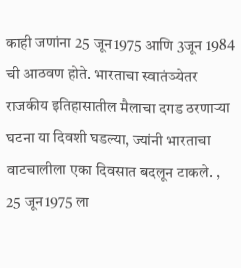काही जणांना 25 जून1975 आणि 3जून 1984 ची आठवण होते. भारताचा स्वातंञ्येतर राजकीय इतिहासातील मैलाचा दगड ठरणाऱ्या घटना या दिवशी घडल्या, ज्यांनी भारताचा वाटचालीला एका दिवसात बदलून टाकले. , 25 जून1975 ला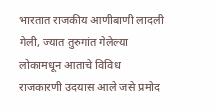भारतात राजकीय आणीबाणी लादली गेली, ज्यात तुरुगांत गेलेल्या लोकामधून आताचे विविध राजकारणी उदयास आले जसे प्रमोद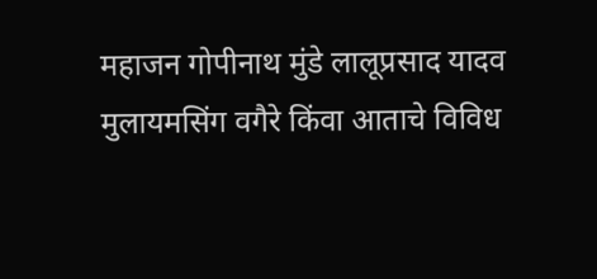महाजन गोपीनाथ मुंडे लालूप्रसाद यादव मुलायमसिंग वगैरे किंवा आताचे विविध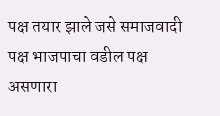पक्ष तयार झाले जसे समाजवादी पक्ष भाजपाचा वडील पक्ष असणारा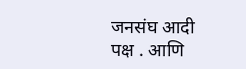जनसंघ आदी पक्ष . आणि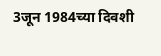3जून 1984च्या दिवशी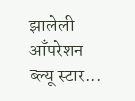झालेली आँपरेशन ब्ल्यू स्टार...